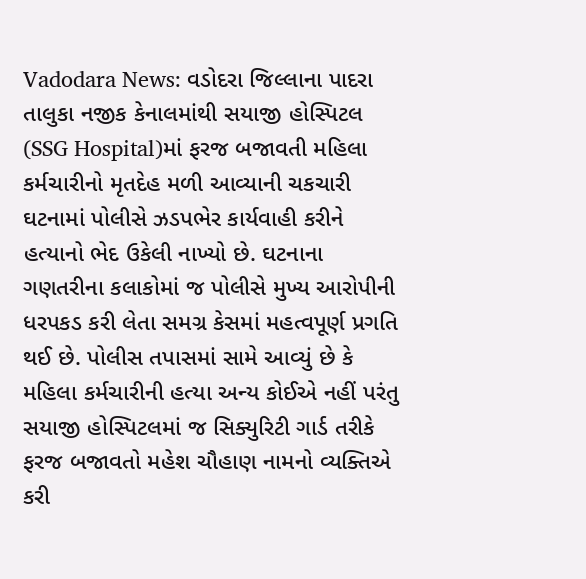Vadodara News: વડોદરા જિલ્લાના પાદરા તાલુકા નજીક કેનાલમાંથી સયાજી હોસ્પિટલ (SSG Hospital)માં ફરજ બજાવતી મહિલા કર્મચારીનો મૃતદેહ મળી આવ્યાની ચકચારી ઘટનામાં પોલીસે ઝડપભેર કાર્યવાહી કરીને હત્યાનો ભેદ ઉકેલી નાખ્યો છે. ઘટનાના ગણતરીના કલાકોમાં જ પોલીસે મુખ્ય આરોપીની ધરપકડ કરી લેતા સમગ્ર કેસમાં મહત્વપૂર્ણ પ્રગતિ થઈ છે. પોલીસ તપાસમાં સામે આવ્યું છે કે મહિલા કર્મચારીની હત્યા અન્ય કોઈએ નહીં પરંતુ સયાજી હોસ્પિટલમાં જ સિક્યુરિટી ગાર્ડ તરીકે ફરજ બજાવતો મહેશ ચૌહાણ નામનો વ્યક્તિએ કરી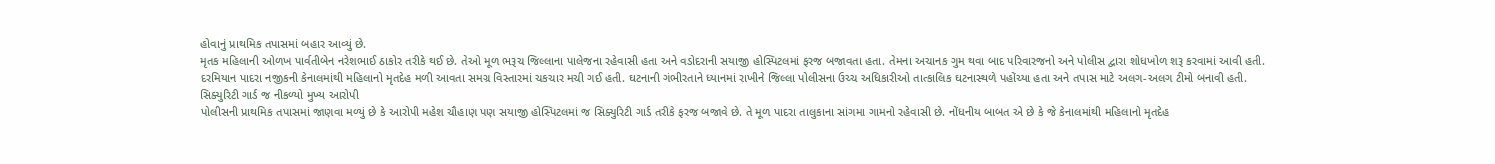હોવાનું પ્રાથમિક તપાસમાં બહાર આવ્યું છે.
મૃતક મહિલાની ઓળખ પાર્વતીબેન નરેશભાઈ ઠાકોર તરીકે થઈ છે. તેઓ મૂળ ભરૂચ જિલ્લાના પાલેજના રહેવાસી હતા અને વડોદરાની સયાજી હોસ્પિટલમાં ફરજ બજાવતા હતા. તેમના અચાનક ગુમ થવા બાદ પરિવારજનો અને પોલીસ દ્વારા શોધખોળ શરૂ કરવામાં આવી હતી. દરમિયાન પાદરા નજીકની કેનાલમાંથી મહિલાનો મૃતદેહ મળી આવતા સમગ્ર વિસ્તારમાં ચકચાર મચી ગઈ હતી. ઘટનાની ગંભીરતાને ધ્યાનમાં રાખીને જિલ્લા પોલીસના ઉચ્ચ અધિકારીઓ તાત્કાલિક ઘટનાસ્થળે પહોંચ્યા હતા અને તપાસ માટે અલગ-અલગ ટીમો બનાવી હતી.
સિક્યુરિટી ગાર્ડ જ નીકળ્યો મુખ્ય આરોપી
પોલીસની પ્રાથમિક તપાસમાં જાણવા મળ્યું છે કે આરોપી મહેશ ચૌહાણ પણ સયાજી હોસ્પિટલમાં જ સિક્યુરિટી ગાર્ડ તરીકે ફરજ બજાવે છે. તે મૂળ પાદરા તાલુકાના સાંગમા ગામનો રહેવાસી છે. નોંધનીય બાબત એ છે કે જે કેનાલમાંથી મહિલાનો મૃતદેહ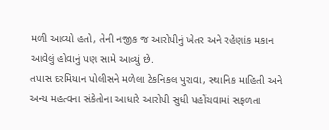મળી આવ્યો હતો, તેની નજીક જ આરોપીનું ખેતર અને રહેણાંક મકાન આવેલું હોવાનું પણ સામે આવ્યું છે.
તપાસ દરમિયાન પોલીસને મળેલા ટેકનિકલ પુરાવા, સ્થાનિક માહિતી અને અન્ય મહત્વના સંકેતોના આધારે આરોપી સુધી પહોંચવામાં સફળતા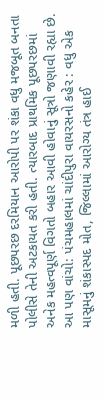મળી હતી. પૂછપરછ દરમિયાન આરોપી પર શંકા વધુ મજબૂત બનતા પોલીસે તેની અટકાયત કરી હતી. ત્યારબાદ પ્રાથમિક પૂછપરછમાં અનેક મહત્વપૂર્ણ વિગતો બહાર આવી હોવાનું સૂત્રો જણાવી રહ્યા છે.
આ પણ વાંચો: પંચમહાલમાં ચાંદીપુરા વાયરસનો કહેર : વધુ એક માસૂમનું શંકાસ્પદ મોત, જિલ્લામાં આરોગ્ય તંત્ર હાઈ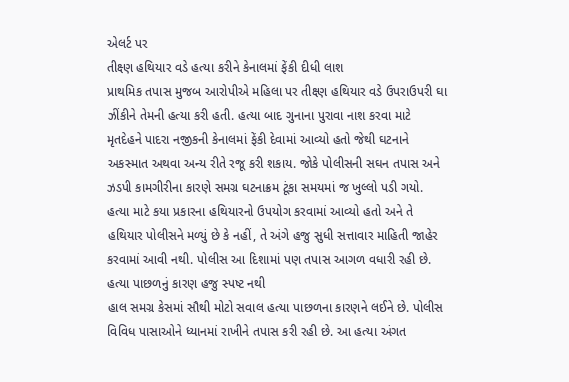એલર્ટ પર
તીક્ષ્ણ હથિયાર વડે હત્યા કરીને કેનાલમાં ફેંકી દીધી લાશ
પ્રાથમિક તપાસ મુજબ આરોપીએ મહિલા પર તીક્ષ્ણ હથિયાર વડે ઉપરાઉપરી ઘા ઝીંકીને તેમની હત્યા કરી હતી. હત્યા બાદ ગુનાના પુરાવા નાશ કરવા માટે મૃતદેહને પાદરા નજીકની કેનાલમાં ફેંકી દેવામાં આવ્યો હતો જેથી ઘટનાને અકસ્માત અથવા અન્ય રીતે રજૂ કરી શકાય. જોકે પોલીસની સઘન તપાસ અને ઝડપી કામગીરીના કારણે સમગ્ર ઘટનાક્રમ ટૂંકા સમયમાં જ ખુલ્લો પડી ગયો.
હત્યા માટે કયા પ્રકારના હથિયારનો ઉપયોગ કરવામાં આવ્યો હતો અને તે હથિયાર પોલીસને મળ્યું છે કે નહીં, તે અંગે હજુ સુધી સત્તાવાર માહિતી જાહેર કરવામાં આવી નથી. પોલીસ આ દિશામાં પણ તપાસ આગળ વધારી રહી છે.
હત્યા પાછળનું કારણ હજુ સ્પષ્ટ નથી
હાલ સમગ્ર કેસમાં સૌથી મોટો સવાલ હત્યા પાછળના કારણને લઈને છે. પોલીસ વિવિધ પાસાઓને ધ્યાનમાં રાખીને તપાસ કરી રહી છે. આ હત્યા અંગત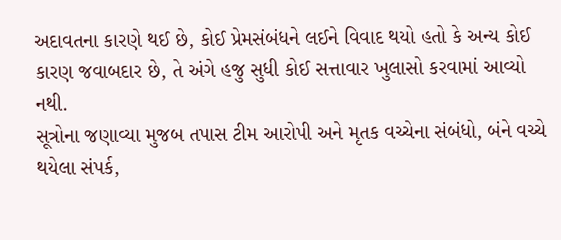અદાવતના કારણે થઈ છે, કોઈ પ્રેમસંબંધને લઈને વિવાદ થયો હતો કે અન્ય કોઈ કારણ જવાબદાર છે, તે અંગે હજુ સુધી કોઈ સત્તાવાર ખુલાસો કરવામાં આવ્યો નથી.
સૂત્રોના જણાવ્યા મુજબ તપાસ ટીમ આરોપી અને મૃતક વચ્ચેના સંબંધો, બંને વચ્ચે થયેલા સંપર્ક,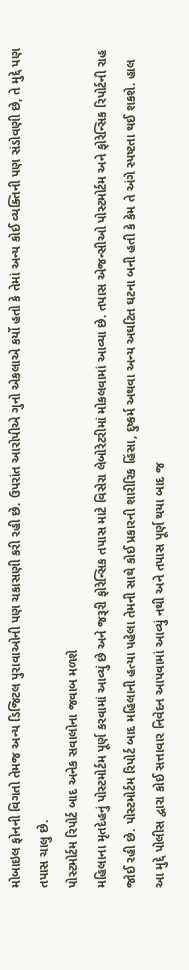મોબાઇલ ફોનની વિગતો તેમજ અન્ય ડિજિટલ પુરાવાઓની પણ ચકાસણી કરી રહી છે. ઉપરાંત આરોપીએ ગુનો એકલાએ કર્યો હતો કે તેમાં અન્ય કોઈ વ્યક્તિની પણ સંડોવણી છે, તે મુદ્દે પણ તપાસ ચાલુ છે.
પોસ્ટમોર્ટમ રિપોર્ટ બાદ અનેક સવાલોના જવાબ મળશે
મહિલાના મૃતદેહનું પોસ્ટમોર્ટમ પૂર્ણ કરવામાં આવ્યું છે અને જરૂરી ફોરેન્સિક તપાસ માટે વિસેરા લેબોરેટરીમાં મોકલવામાં આવ્યા છે. તપાસ એજન્સીઓ પોસ્ટમોર્ટમ અને ફોરેન્સિક રિપોર્ટની રાહ જોઈ રહી છે. પોસ્ટમોર્ટમ રિપોર્ટ બાદ મહિલાની હત્યા પહેલા તેમની સાથે કોઈ પ્રકારની શારીરિક હિંસા, દુષ્કર્મ અથવા અન્ય અઘટિત ઘટના બની હતી કે કેમ તે અંગે સ્પષ્ટતા થઈ શકશે. હાલ આ મુદ્દે પોલીસ દ્વારા કોઈ સત્તાવાર નિવેદન આપવામાં આવ્યું નથી અને તપાસ પૂર્ણ થયા બાદ જ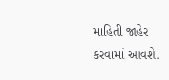માહિતી જાહેર કરવામાં આવશે.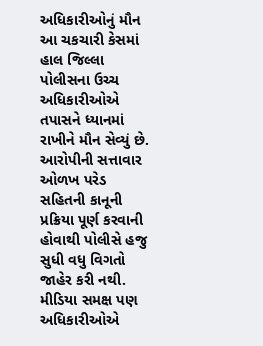અધિકારીઓનું મૌન
આ ચકચારી કેસમાં હાલ જિલ્લા પોલીસના ઉચ્ચ અધિકારીઓએ તપાસને ધ્યાનમાં રાખીને મૌન સેવ્યું છે. આરોપીની સત્તાવાર ઓળખ પરેડ સહિતની કાનૂની પ્રક્રિયા પૂર્ણ કરવાની હોવાથી પોલીસે હજુ સુધી વધુ વિગતો જાહેર કરી નથી. મીડિયા સમક્ષ પણ અધિકારીઓએ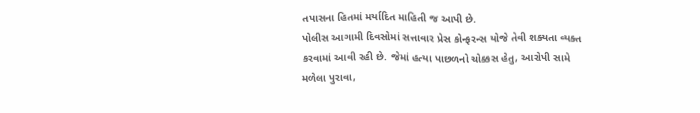તપાસના હિતમાં મર્યાદિત માહિતી જ આપી છે.
પોલીસ આગામી દિવસોમાં સત્તાવાર પ્રેસ કોન્ફરન્સ યોજે તેવી શક્યતા વ્યક્ત કરવામાં આવી રહી છે. જેમાં હત્યા પાછળનો ચોક્કસ હેતુ, આરોપી સામે મળેલા પુરાવા,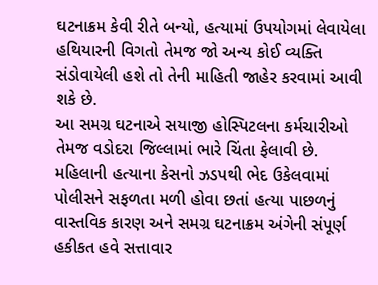ઘટનાક્રમ કેવી રીતે બન્યો, હત્યામાં ઉપયોગમાં લેવાયેલા હથિયારની વિગતો તેમજ જો અન્ય કોઈ વ્યક્તિ સંડોવાયેલી હશે તો તેની માહિતી જાહેર કરવામાં આવી શકે છે.
આ સમગ્ર ઘટનાએ સયાજી હોસ્પિટલના કર્મચારીઓ તેમજ વડોદરા જિલ્લામાં ભારે ચિંતા ફેલાવી છે. મહિલાની હત્યાના કેસનો ઝડપથી ભેદ ઉકેલવામાં પોલીસને સફળતા મળી હોવા છતાં હત્યા પાછળનું વાસ્તવિક કારણ અને સમગ્ર ઘટનાક્રમ અંગેની સંપૂર્ણ હકીકત હવે સત્તાવાર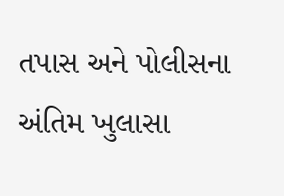તપાસ અને પોલીસના અંતિમ ખુલાસા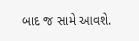બાદ જ સામે આવશે.